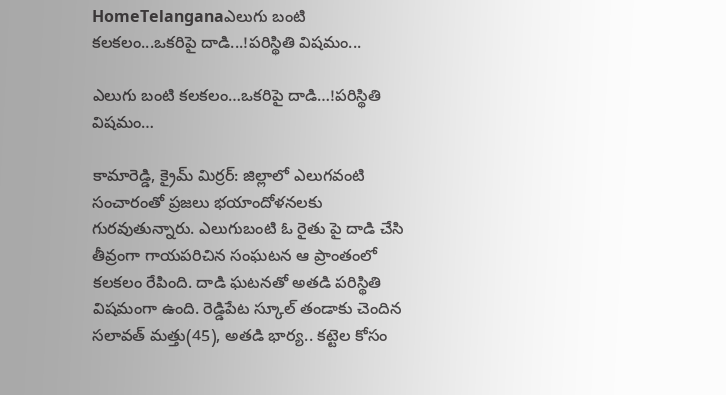HomeTelanganaఎలుగు బంటి క‌ల‌క‌లం...ఒక‌రిపై దాడి...!ప‌రిస్థితి విష‌మం...

ఎలుగు బంటి క‌ల‌క‌లం…ఒక‌రిపై దాడి…!ప‌రిస్థితి విష‌మం…

కామారెడ్డి, క్రైమ్ మిర్ర‌ర్: జిల్లాలో ఎలుగ‌వంటి సంచారంతో ప్ర‌జ‌లు భ‌యాందోళ‌న‌ల‌కు గుర‌వుతున్నారు. ఎలుగుబంటి ఓ రైతు పై దాడి చేసి తీవ్రంగా గాయ‌ప‌రిచిన సంఘ‌ట‌న ఆ ప్రాంతంలో క‌ల‌క‌లం రేపింది. దాడి ఘ‌ట‌న‌తో అతడి ప‌రిస్థితి విషమంగా ఉంది. రెడ్డిపేట స్కూల్ తండాకు చెందిన సలావత్‌ మత్తు(45), అతడి భార్య.. కట్టెల కోసం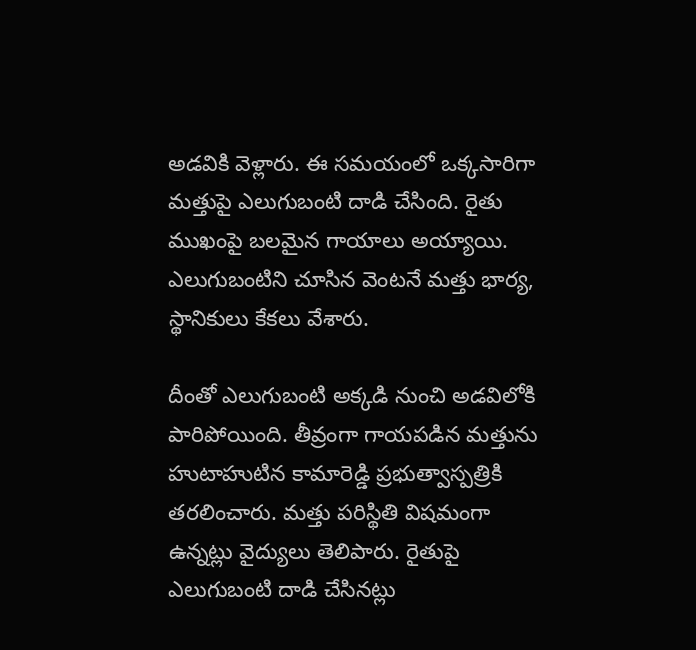అడవికి వెళ్లారు. ఈ సమయంలో ఒక్కసారిగా మత్తుపై ఎలుగుబంటి దాడి చేసింది. రైతు ముఖంపై బలమైన గాయాలు అయ్యాయి. ఎలుగుబంటిని చూసిన వెంటనే మత్తు భార్య, స్థానికులు కేకలు వేశారు.

దీంతో ఎలుగుబంటి అక్కడి నుంచి అడవిలోకి పారిపోయింది. తీవ్రంగా గాయపడిన మత్తును హుటాహుటిన కామారెడ్డి ప్రభుత్వాస్పత్రికి తరలించారు. మత్తు పరిస్థితి విషమంగా ఉన్నట్లు వైద్యులు తెలిపారు. రైతుపై ఎలుగుబంటి దాడి చేసినట్లు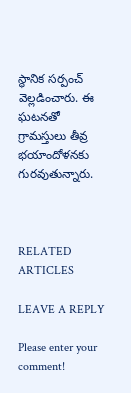స్థానిక సర్పంచ్ వెల్లడించారు. ఈ ఘటనతో గ్రామస్తులు తీవ్ర భయాందోళనకు గురవుతున్నారు.



RELATED ARTICLES

LEAVE A REPLY

Please enter your comment!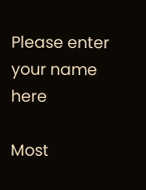Please enter your name here

Most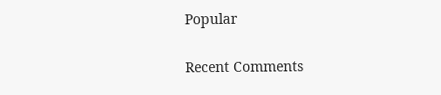Popular

Recent Comments